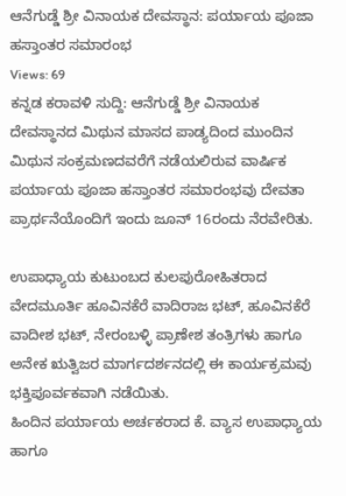ಆನೆಗುಡ್ಡೆ ಶ್ರೀ ವಿನಾಯಕ ದೇವಸ್ಥಾನ: ಪರ್ಯಾಯ ಪೂಜಾ ಹಸ್ತಾಂತರ ಸಮಾರಂಭ
Views: 69
ಕನ್ನಡ ಕರಾವಳಿ ಸುದ್ದಿ: ಆನೆಗುಡ್ಡೆ ಶ್ರೀ ವಿನಾಯಕ ದೇವಸ್ಥಾನದ ಮಿಥುನ ಮಾಸದ ಪಾಡ್ಯದಿಂದ ಮುಂದಿನ ಮಿಥುನ ಸಂಕ್ರಮಣದವರೆಗೆ ನಡೆಯಲಿರುವ ವಾರ್ಷಿಕ ಪರ್ಯಾಯ ಪೂಜಾ ಹಸ್ತಾಂತರ ಸಮಾರಂಭವು ದೇವತಾ ಪ್ರಾರ್ಥನೆಯೊಂದಿಗೆ ಇಂದು ಜೂನ್ 16ರಂದು ನೆರವೇರಿತು.

ಉಪಾಧ್ಯಾಯ ಕುಟುಂಬದ ಕುಲಪುರೋಹಿತರಾದ ವೇದಮೂರ್ತಿ ಹೂವಿನಕೆರೆ ವಾದಿರಾಜ ಭಟ್, ಹೂವಿನಕೆರೆ ವಾದೀಶ ಭಟ್, ನೇರಂಬಳ್ಳಿ ಪ್ರಾಣೇಶ ತಂತ್ರಿಗಳು ಹಾಗೂ ಅನೇಕ ಋತ್ವಿಜರ ಮಾರ್ಗದರ್ಶನದಲ್ಲಿ ಈ ಕಾರ್ಯಕ್ರಮವು ಭಕ್ತಿಪೂರ್ವಕವಾಗಿ ನಡೆಯಿತು.
ಹಿಂದಿನ ಪರ್ಯಾಯ ಅರ್ಚಕರಾದ ಕೆ. ವ್ಯಾಸ ಉಪಾಧ್ಯಾಯ ಹಾಗೂ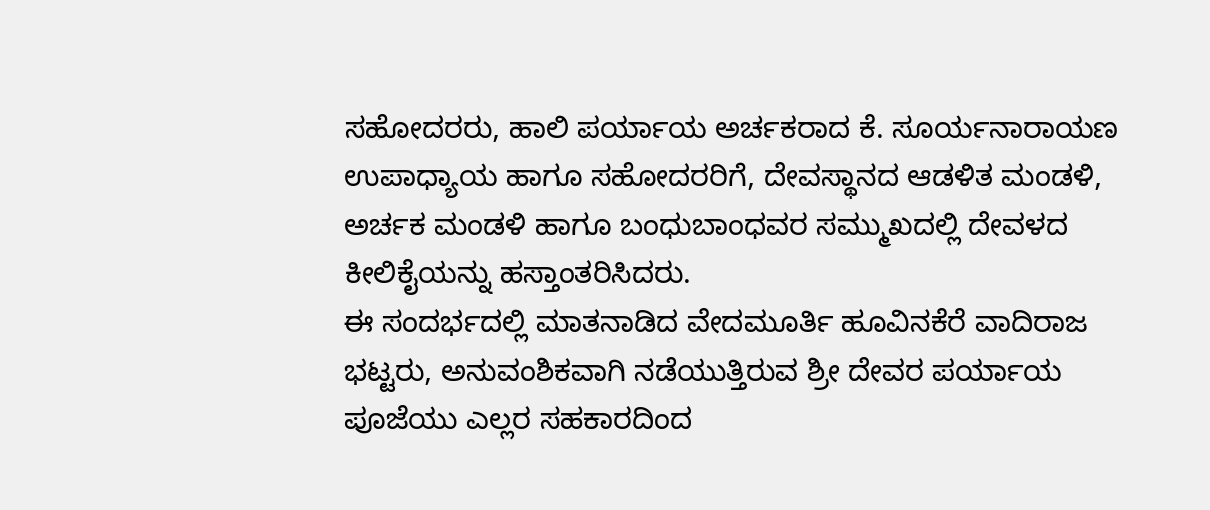ಸಹೋದರರು, ಹಾಲಿ ಪರ್ಯಾಯ ಅರ್ಚಕರಾದ ಕೆ. ಸೂರ್ಯನಾರಾಯಣ ಉಪಾಧ್ಯಾಯ ಹಾಗೂ ಸಹೋದರರಿಗೆ, ದೇವಸ್ಥಾನದ ಆಡಳಿತ ಮಂಡಳಿ, ಅರ್ಚಕ ಮಂಡಳಿ ಹಾಗೂ ಬಂಧುಬಾಂಧವರ ಸಮ್ಮುಖದಲ್ಲಿ ದೇವಳದ ಕೀಲಿಕೈಯನ್ನು ಹಸ್ತಾಂತರಿಸಿದರು.
ಈ ಸಂದರ್ಭದಲ್ಲಿ ಮಾತನಾಡಿದ ವೇದಮೂರ್ತಿ ಹೂವಿನಕೆರೆ ವಾದಿರಾಜ ಭಟ್ಟರು, ಅನುವಂಶಿಕವಾಗಿ ನಡೆಯುತ್ತಿರುವ ಶ್ರೀ ದೇವರ ಪರ್ಯಾಯ ಪೂಜೆಯು ಎಲ್ಲರ ಸಹಕಾರದಿಂದ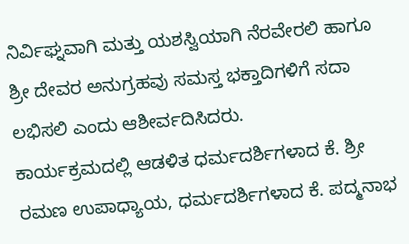ನಿರ್ವಿಘ್ನವಾಗಿ ಮತ್ತು ಯಶಸ್ವಿಯಾಗಿ ನೆರವೇರಲಿ ಹಾಗೂ ಶ್ರೀ ದೇವರ ಅನುಗ್ರಹವು ಸಮಸ್ತ ಭಕ್ತಾದಿಗಳಿಗೆ ಸದಾ ಲಭಿಸಲಿ ಎಂದು ಆಶೀರ್ವದಿಸಿದರು.
ಕಾರ್ಯಕ್ರಮದಲ್ಲಿ ಆಡಳಿತ ಧರ್ಮದರ್ಶಿಗಳಾದ ಕೆ. ಶ್ರೀ ರಮಣ ಉಪಾಧ್ಯಾಯ, ಧರ್ಮದರ್ಶಿಗಳಾದ ಕೆ. ಪದ್ಮನಾಭ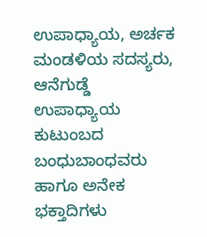ಉಪಾಧ್ಯಾಯ, ಅರ್ಚಕ ಮಂಡಳಿಯ ಸದಸ್ಯರು, ಆನೆಗುಡ್ಡೆ ಉಪಾಧ್ಯಾಯ ಕುಟುಂಬದ ಬಂಧುಬಾಂಧವರು ಹಾಗೂ ಅನೇಕ ಭಕ್ತಾದಿಗಳು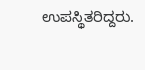ಉಪಸ್ಥಿತರಿದ್ದರು.